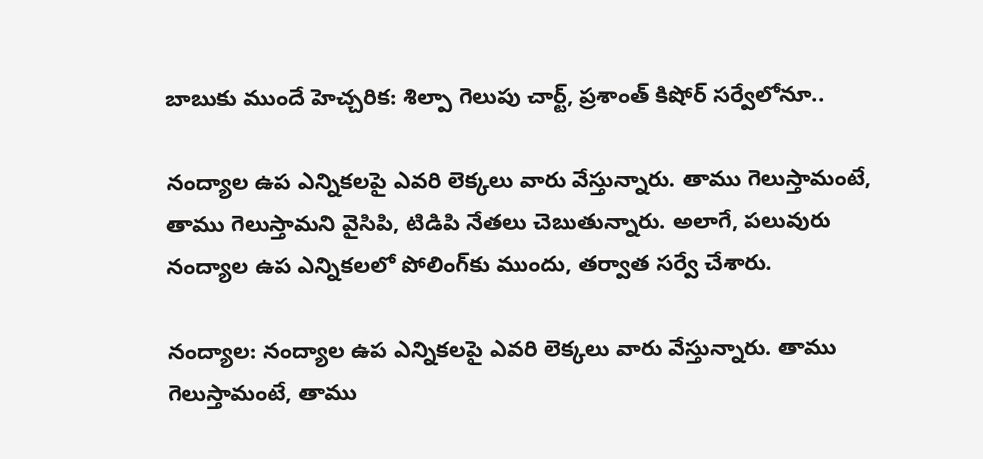బాబుకు ముందే హెచ్చరిక: శిల్పా గెలుపు చార్ట్, ప్రశాంత్ కిషోర్ సర్వేలోనూ..

నంద్యాల ఉప ఎన్నికలపై ఎవరి లెక్కలు వారు వేస్తున్నారు. తాము గెలుస్తామంటే, తాము గెలుస్తామని వైసిపి, టిడిపి నేతలు చెబుతున్నారు. అలాగే, పలువురు నంద్యాల ఉప ఎన్నికలలో పోలింగ్‌కు ముందు, తర్వాత సర్వే చేశారు.

నంద్యాల: నంద్యాల ఉప ఎన్నికలపై ఎవరి లెక్కలు వారు వేస్తున్నారు. తాము గెలుస్తామంటే, తాము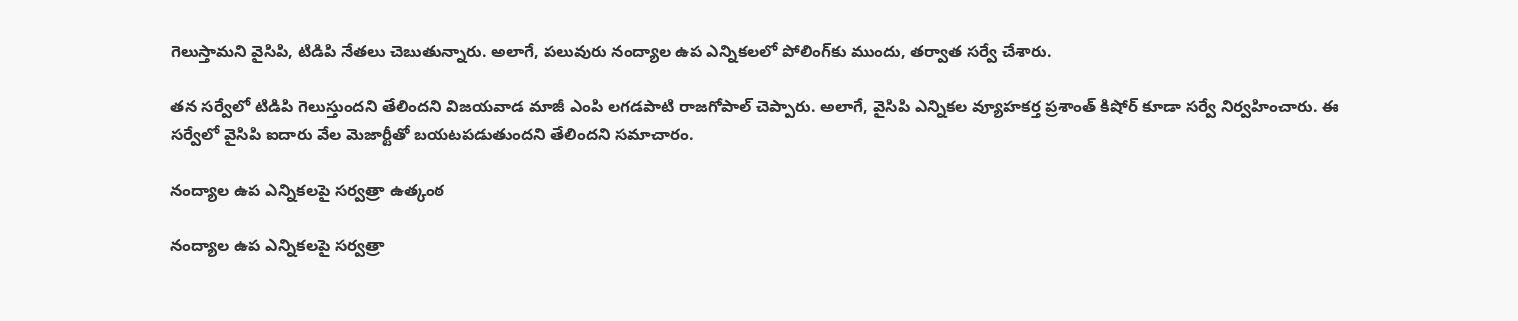గెలుస్తామని వైసిపి, టిడిపి నేతలు చెబుతున్నారు. అలాగే, పలువురు నంద్యాల ఉప ఎన్నికలలో పోలింగ్‌కు ముందు, తర్వాత సర్వే చేశారు.

తన సర్వేలో టిడిపి గెలుస్తుందని తేలిందని విజయవాడ మాజీ ఎంపి లగడపాటి రాజగోపాల్ చెప్పారు. అలాగే, వైసిపి ఎన్నికల వ్యూహకర్త ప్రశాంత్ కిషోర్ కూడా సర్వే నిర్వహించారు. ఈ సర్వేలో వైసిపి ఐదారు వేల మెజార్టీతో బయటపడుతుందని తేలిందని సమాచారం.

నంద్యాల ఉప ఎన్నికలపై సర్వత్రా ఉత్కంఠ

నంద్యాల ఉప ఎన్నికలపై సర్వత్రా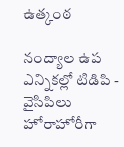ఉత్కంఠ

నంద్యాల ఉప ఎన్నికల్లో టిడిపి - వైసిపిలు హోరాహోరీగా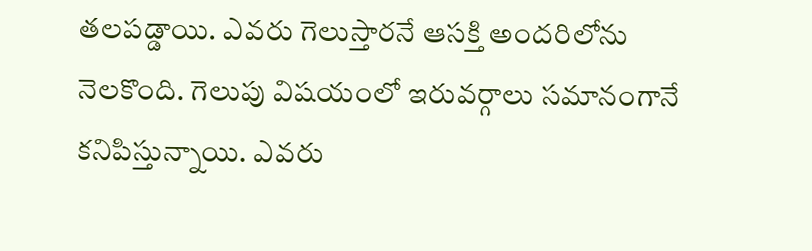తలపడ్డాయి. ఎవరు గెలుస్తారనే ఆసక్తి అందరిలోను నెలకొంది. గెలుపు విషయంలో ఇరువర్గాలు సమానంగానే కనిపిస్తున్నాయి. ఎవరు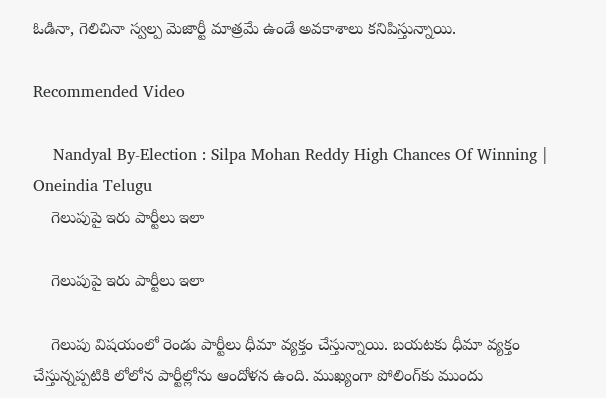ఓడినా, గెలిచినా స్వల్ప మెజార్టీ మాత్రమే ఉండే అవకాశాలు కనిపిస్తున్నాయి.

Recommended Video

    Nandyal By-Election : Silpa Mohan Reddy High Chances Of Winning | Oneindia Telugu
    గెలుపుపై ఇరు పార్టీలు ఇలా

    గెలుపుపై ఇరు పార్టీలు ఇలా

    గెలుపు విషయంలో రెండు పార్టీలు ధీమా వ్యక్తం చేస్తున్నాయి. బయటకు ధీమా వ్యక్తం చేస్తున్నప్పటికి లోలోన పార్టీల్లోను ఆందోళన ఉంది. ముఖ్యంగా పోలింగ్‌కు ముందు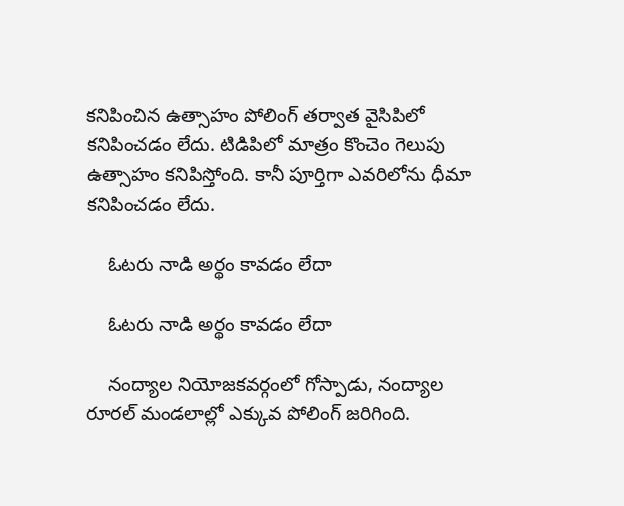కనిపించిన ఉత్సాహం పోలింగ్ తర్వాత వైసిపిలో కనిపించడం లేదు. టిడిపిలో మాత్రం కొంచెం గెలుపు ఉత్సాహం కనిపిస్తోంది. కానీ పూర్తిగా ఎవరిలోను ధీమా కనిపించడం లేదు.

    ఓటరు నాడి అర్థం కావడం లేదా

    ఓటరు నాడి అర్థం కావడం లేదా

    నంద్యాల నియోజకవర్గంలో గోస్పాడు, నంద్యాల రూరల్ మండలాల్లో ఎక్కువ పోలింగ్ జరిగింది.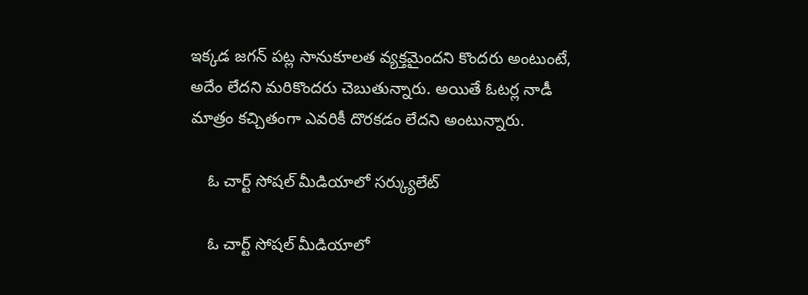ఇక్కడ జగన్ పట్ల సానుకూలత వ్యక్తమైందని కొందరు అంటుంటే, అదేం లేదని మరికొందరు చెబుతున్నారు. అయితే ఓటర్ల నాడీ మాత్రం కచ్చితంగా ఎవరికీ దొరకడం లేదని అంటున్నారు.

    ఓ చార్ట్ సోషల్ మీడియాలో సర్క్యులేట్

    ఓ చార్ట్ సోషల్ మీడియాలో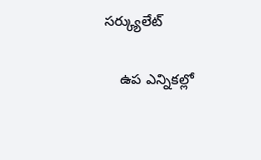సర్క్యులేట్

    ఉప ఎన్నికల్లో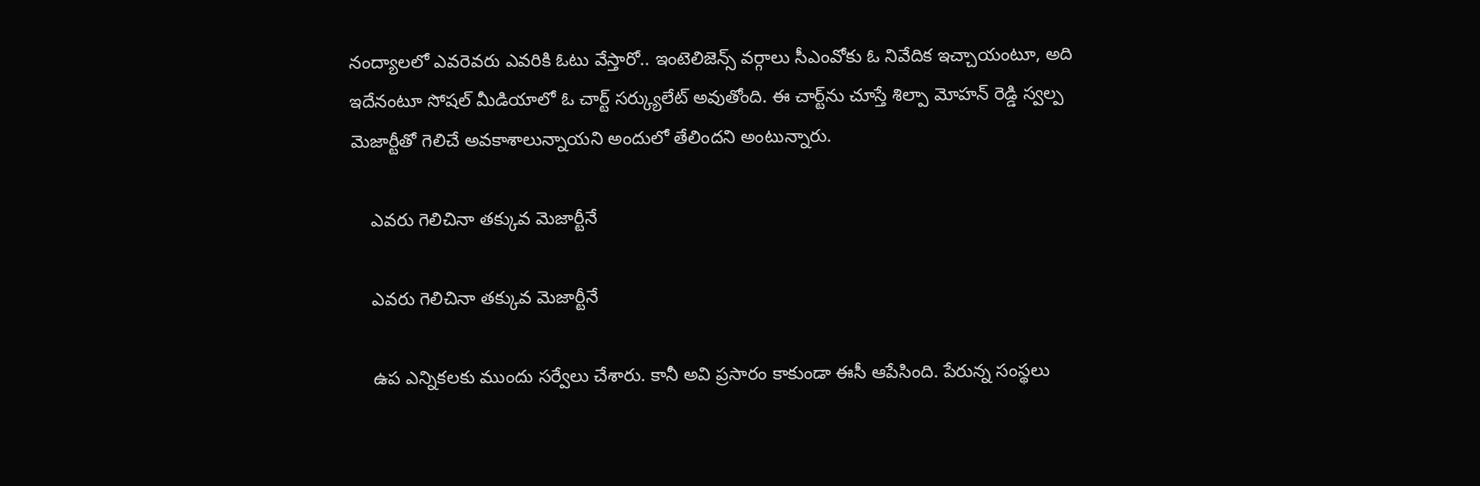నంద్యాలలో ఎవరెవరు ఎవరికి ఓటు వేస్తారో.. ఇంటెలిజెన్స్ వర్గాలు సీఎంవోకు ఓ నివేదిక ఇచ్చాయంటూ, అది ఇదేనంటూ సోషల్ మీడియాలో ఓ చార్ట్ సర్క్యులేట్ అవుతోంది. ఈ చార్ట్‌ను చూస్తే శిల్పా మోహన్ రెడ్డి స్వల్ప మెజార్టీతో గెలిచే అవకాశాలున్నాయని అందులో తేలిందని అంటున్నారు.

    ఎవరు గెలిచినా తక్కువ మెజార్టీనే

    ఎవరు గెలిచినా తక్కువ మెజార్టీనే

    ఉప ఎన్నికలకు ముందు సర్వేలు చేశారు. కానీ అవి ప్రసారం కాకుండా ఈసీ ఆపేసింది. పేరున్న సంస్థలు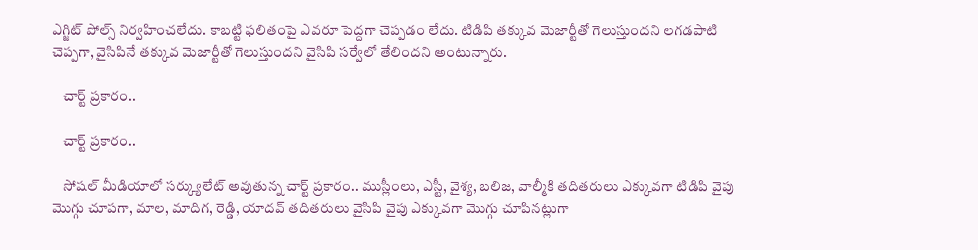ఎగ్జిట్ పోల్స్ నిర్వహించలేదు. కాబట్టి ఫలితంపై ఎవరూ పెద్దగా చెప్పడం లేదు. టిడిపి తక్కువ మెజార్టీతో గెలుస్తుందని లగడపాటి చెప్పగా, వైసిపినే తక్కువ మెజార్టీతో గెలుస్తుందని వైసిపి సర్వేలో తేలిందని అంటున్నారు.

    చార్ట్ ప్రకారం..

    చార్ట్ ప్రకారం..

    సోషల్ మీడియాలో సర్క్యులేట్ అవుతున్న చార్ట్ ప్రకారం.. ముస్లీంలు, ఎస్టీ, వైశ్య, బలిజ, వాల్మీకి తదితరులు ఎక్కువగా టిడిపి వైపు మొగ్గు చూపగా, మాల, మాదిగ, రెడ్డి, యాదవ్ తదితరులు వైసిపి వైపు ఎక్కువగా మొగ్గు చూపినట్లుగా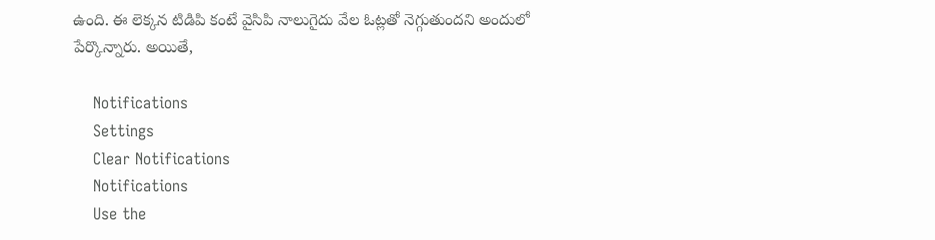ఉంది. ఈ లెక్కన టిడిపి కంటే వైసిపి నాలుగైదు వేల ఓట్లతో నెగ్గుతుందని అందులో పేర్కొన్నారు. అయితే,

    Notifications
    Settings
    Clear Notifications
    Notifications
    Use the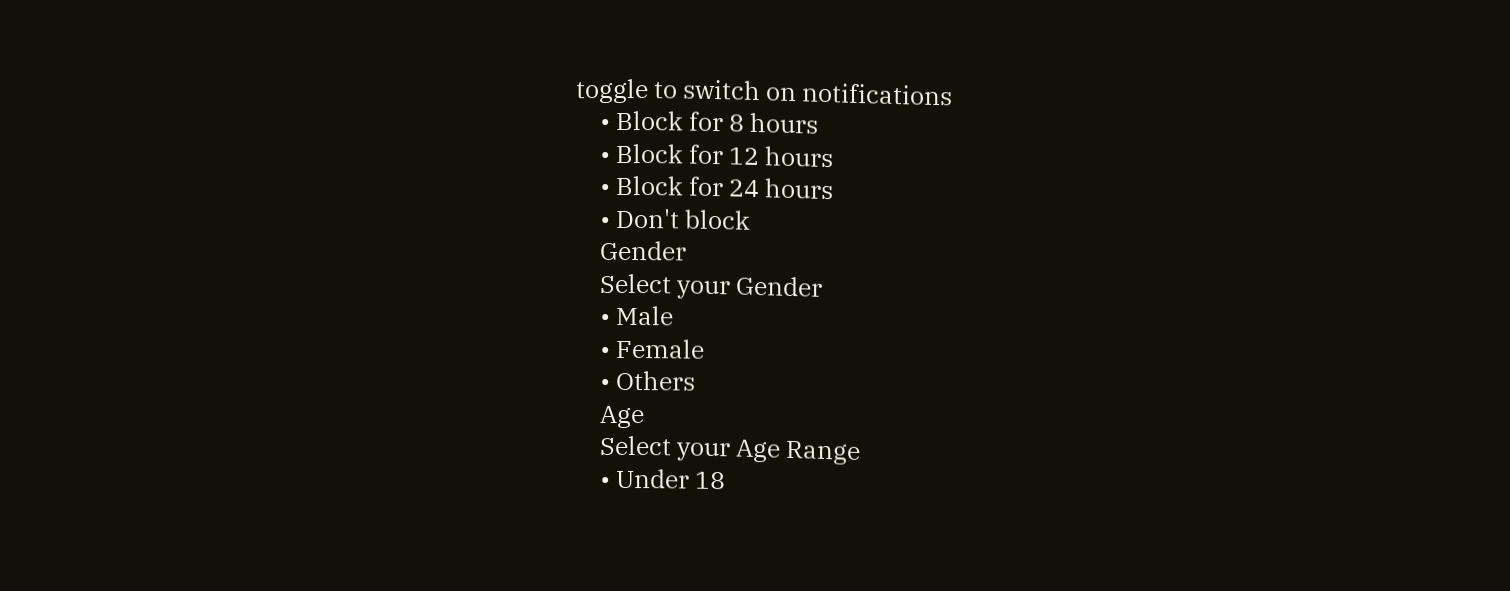toggle to switch on notifications
    • Block for 8 hours
    • Block for 12 hours
    • Block for 24 hours
    • Don't block
    Gender
    Select your Gender
    • Male
    • Female
    • Others
    Age
    Select your Age Range
    • Under 18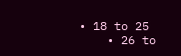• 18 to 25
    • 26 to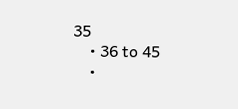35
    • 36 to 45
    •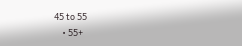45 to 55
    • 55+